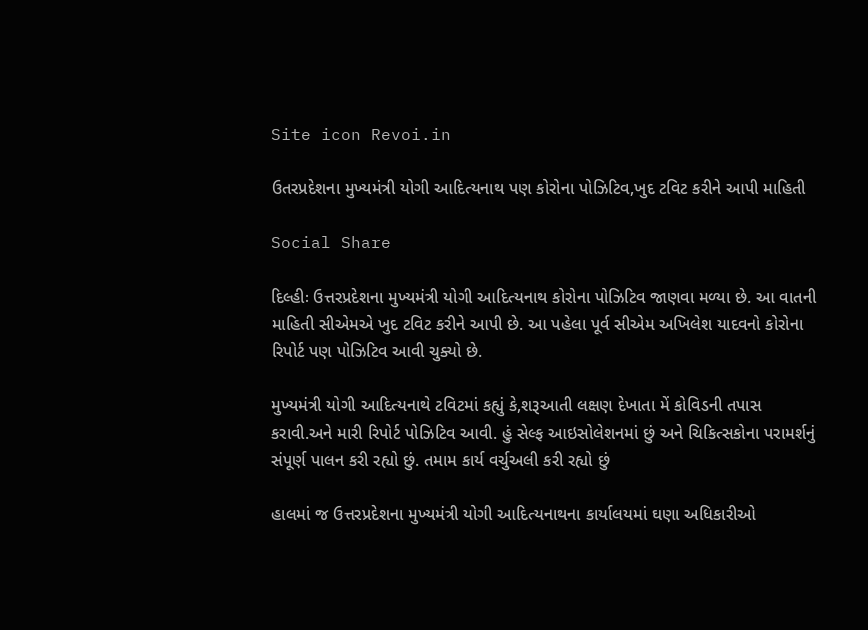Site icon Revoi.in

ઉતરપ્રદેશના મુખ્યમંત્રી યોગી આદિત્યનાથ પણ કોરોના પોઝિટિવ,ખુદ ટવિટ કરીને આપી માહિતી

Social Share

દિલ્હીઃ ઉત્તરપ્રદેશના મુખ્યમંત્રી યોગી આદિત્યનાથ કોરોના પોઝિટિવ જાણવા મળ્યા છે. આ વાતની માહિતી સીએમએ ખુદ ટવિટ કરીને આપી છે. આ પહેલા પૂર્વ સીએમ અખિલેશ યાદવનો કોરોના રિપોર્ટ પણ પોઝિટિવ આવી ચુક્યો છે.

મુખ્યમંત્રી યોગી આદિત્યનાથે ટવિટમાં કહ્યું કે,શરૂઆતી લક્ષણ દેખાતા મેં કોવિડની તપાસ કરાવી.અને મારી રિપોર્ટ પોઝિટિવ આવી. હું સેલ્ફ આઇસોલેશનમાં છું અને ચિકિત્સકોના પરામર્શનું સંપૂર્ણ પાલન કરી રહ્યો છું. તમામ કાર્ય વર્ચુઅલી કરી રહ્યો છું

હાલમાં જ ઉત્તરપ્રદેશના મુખ્યમંત્રી યોગી આદિત્યનાથના કાર્યાલયમાં ઘણા અધિકારીઓ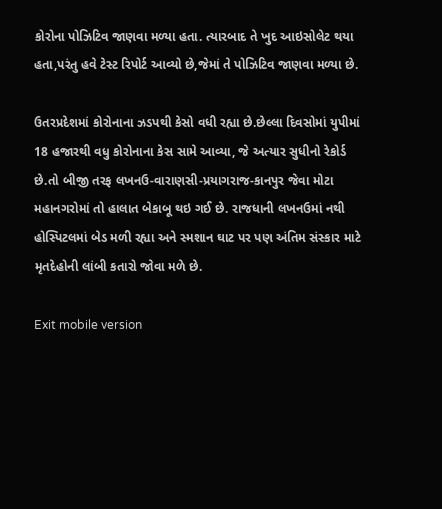કોરોના પોઝિટિવ જાણવા મળ્યા હતા. ત્યારબાદ તે ખુદ આઇસોલેટ થયા હતા,પરંતુ હવે ટેસ્ટ રિપોર્ટ આવ્યો છે,જેમાં તે પોઝિટિવ જાણવા મળ્યા છે.

ઉતરપ્રદેશમાં કોરોનાના ઝડપથી કેસો વધી રહ્યા છે.છેલ્લા દિવસોમાં યુપીમાં 18 હજારથી વધુ કોરોનાના કેસ સામે આવ્યા, જે અત્યાર સુધીનો રેકોર્ડ છે.તો બીજી તરફ લખનઉ-વારાણસી-પ્રયાગરાજ-કાનપુર જેવા મોટા મહાનગરોમાં તો હાલાત બેકાબૂ થઇ ગઈ છે. રાજધાની લખનઉમાં નથી હોસ્પિટલમાં બેડ મળી રહ્યા અને સ્મશાન ઘાટ પર પણ અંતિમ સંસ્કાર માટે મૃતદેહોની લાંબી કતારો જોવા મળે છે.

Exit mobile version